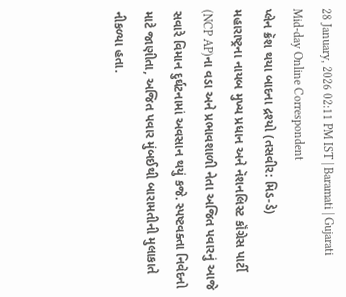28 January, 2026 02:11 PM IST | Baramati | Gujarati Mid-day Online Correspondent
પ્લેન ક્રૅશ થયા બાદના દ્રશ્યો (તસવીર: મિડ-ડે)
મહારાષ્ટ્રના નાયબ મુખ્ય પ્રધાન અને નૅશનલિસ્ટ કૉંગ્રેસ પાર્ટી (NCP AP)ના વડા અને પ્રભાવશાળી નેતા અજિત પવારનું આજે સવારે વિમાન દુર્ઘટનામાં અવસાન થયું કજે. સ્પષ્ટવક્તા નિવેદનો માટે જાણીતા, અજિત પવાર મુંબઈથી બારામતીની મુલાકાતે નીકળ્યા હતા.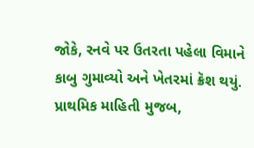જોકે, રનવે પર ઉતરતા પહેલા વિમાને કાબુ ગુમાવ્યો અને ખેતરમાં ક્રૅશ થયું. પ્રાથમિક માહિતી મુજબ,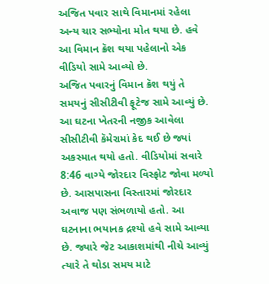અજિત પવાર સાથે વિમાનમાં રહેલા અન્ય ચાર સભ્યોના મોત થયા છે. હવે આ વિમાન ક્રૅશ થયા પહેલાનો એક વીડિયો સામે આવ્યો છે.
અજિત પવારનું વિમાન ક્રૅશ થયું તે સમયનું સીસીટીવી ફૂટેજ સામે આવ્યું છે. આ ઘટના ખેતરની નજીક આવેલા સીસીટીવી કૅમેરામાં કેદ થઈ છે જ્યાં અકસ્માત થયો હતો. વીડિયોમાં સવારે 8:46 વાગ્યે જોરદાર વિસ્ફોટ જોવા મળ્યો છે. આસપાસના વિસ્તારમાં જોરદાર અવાજ પણ સંભળાયો હતો. આ ઘટનાના ભયાનક દ્રશ્યો હવે સામે આવ્યા છે. જ્યારે જેટ આકાશમાંથી નીચે આવ્યું ત્યારે તે થોડા સમય માટે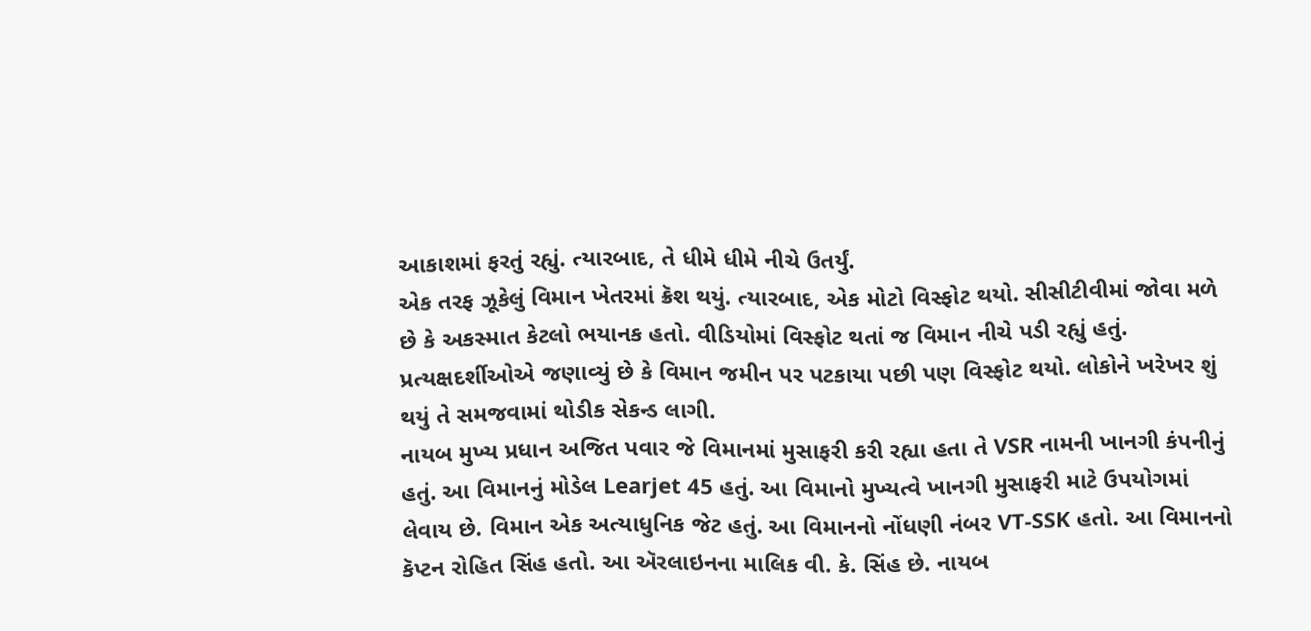આકાશમાં ફરતું રહ્યું. ત્યારબાદ, તે ધીમે ધીમે નીચે ઉતર્યું.
એક તરફ ઝૂકેલું વિમાન ખેતરમાં ક્રૅશ થયું. ત્યારબાદ, એક મોટો વિસ્ફોટ થયો. સીસીટીવીમાં જોવા મળે છે કે અકસ્માત કેટલો ભયાનક હતો. વીડિયોમાં વિસ્ફોટ થતાં જ વિમાન નીચે પડી રહ્યું હતું. પ્રત્યક્ષદર્શીઓએ જણાવ્યું છે કે વિમાન જમીન પર પટકાયા પછી પણ વિસ્ફોટ થયો. લોકોને ખરેખર શું થયું તે સમજવામાં થોડીક સેકન્ડ લાગી.
નાયબ મુખ્ય પ્રધાન અજિત પવાર જે વિમાનમાં મુસાફરી કરી રહ્યા હતા તે VSR નામની ખાનગી કંપનીનું હતું. આ વિમાનનું મોડેલ Learjet 45 હતું. આ વિમાનો મુખ્યત્વે ખાનગી મુસાફરી માટે ઉપયોગમાં લેવાય છે. વિમાન એક અત્યાધુનિક જેટ હતું. આ વિમાનનો નોંધણી નંબર VT-SSK હતો. આ વિમાનનો કૅપ્ટન રોહિત સિંહ હતો. આ ઍરલાઇનના માલિક વી. કે. સિંહ છે. નાયબ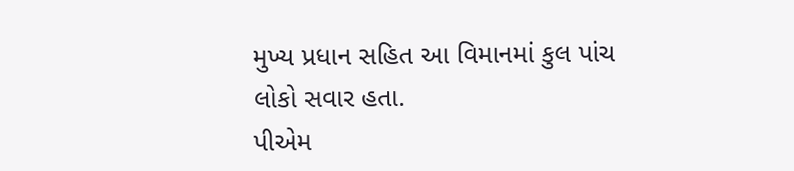મુખ્ય પ્રધાન સહિત આ વિમાનમાં કુલ પાંચ લોકો સવાર હતા.
પીએમ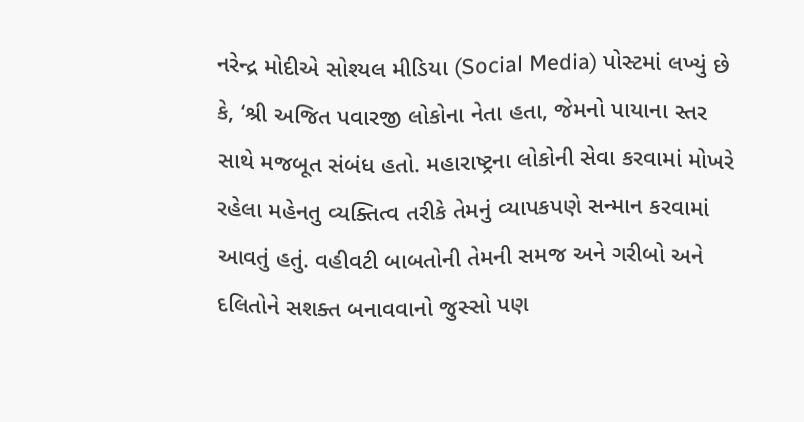નરેન્દ્ર મોદીએ સોશ્યલ મીડિયા (Social Media) પોસ્ટમાં લખ્યું છે કે, ‘શ્રી અજિત પવારજી લોકોના નેતા હતા, જેમનો પાયાના સ્તર સાથે મજબૂત સંબંધ હતો. મહારાષ્ટ્રના લોકોની સેવા કરવામાં મોખરે રહેલા મહેનતુ વ્યક્તિત્વ તરીકે તેમનું વ્યાપકપણે સન્માન કરવામાં આવતું હતું. વહીવટી બાબતોની તેમની સમજ અને ગરીબો અને દલિતોને સશક્ત બનાવવાનો જુસ્સો પણ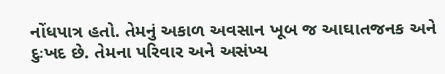નોંધપાત્ર હતો. તેમનું અકાળ અવસાન ખૂબ જ આઘાતજનક અને દુઃખદ છે. તેમના પરિવાર અને અસંખ્ય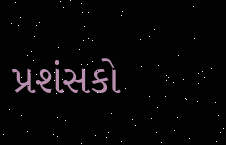પ્રશંસકો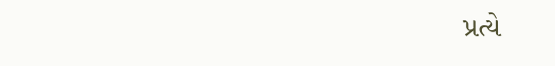પ્રત્યે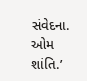સંવેદના. ઓમ શાંતિ.’